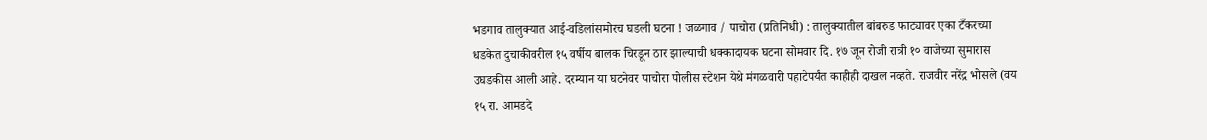भडगाव तालुक्यात आई-वडिलांसमोरच घडली घटना ! जळगाव / पाचोरा (प्रतिनिधी) : तालुक्यातील बांबरुड फाट्यावर एका टँकरच्या धडकेत दुचाकीवरील १५ वर्षीय बालक चिरडून ठार झाल्याची धक्कादायक घटना सोमवार दि. १७ जून रोजी रात्री १० वाजेच्या सुमारास उघडकीस आली आहे. दरम्यान या घटनेवर पाचोरा पोलीस स्टेशन येथे मंगळवारी पहाटेपर्यंत काहीही दाखल नव्हते. राजवीर नरेंद्र भोसले (वय १५ रा. आमडदे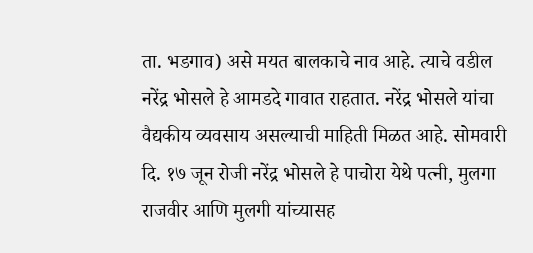ता. भडगाव) असे मयत बालकाचे नाव आहे. त्याचे वडील नरेंद्र भोसले हे आमडदे गावात राहतात. नरेंद्र भोसले यांचा वैद्यकीय व्यवसाय असल्याची माहिती मिळत आहे. सोमवारी दि. १७ जून रोजी नरेंद्र भोसले हे पाचोरा येथे पत्नी, मुलगा राजवीर आणि मुलगी यांच्यासह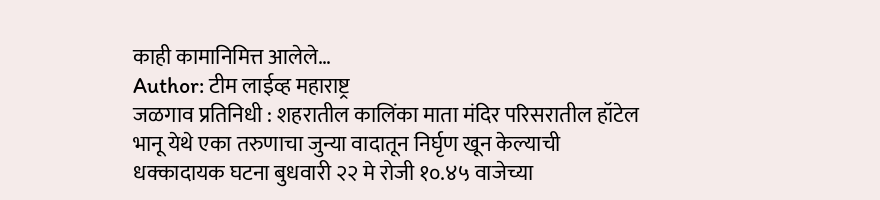काही कामानिमित्त आलेले…
Author: टीम लाईव्ह महाराष्ट्र
जळगाव प्रतिनिधी : शहरातील कालिंका माता मंदिर परिसरातील हॉटेल भानू येथे एका तरुणाचा जुन्या वादातून निर्घृण खून केल्याची धक्कादायक घटना बुधवारी २२ मे रोजी १०.४५ वाजेच्या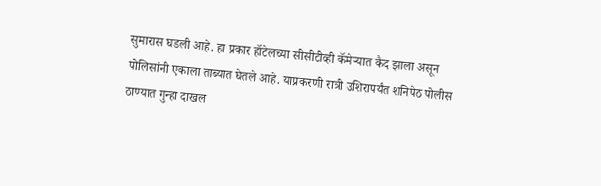सुमारास घडली आहे. हा प्रकार हॉटेलच्या सीसीटीव्ही कॅमेऱ्यात कैद झाला असून पोलिसांनी एकाला ताब्यात घेतले आहे. याप्रकरणी रात्री उशिरापर्यंत शनिपेठ पोलीस ठाण्यात गुन्हा दाखल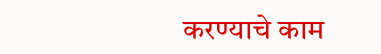करण्याचे काम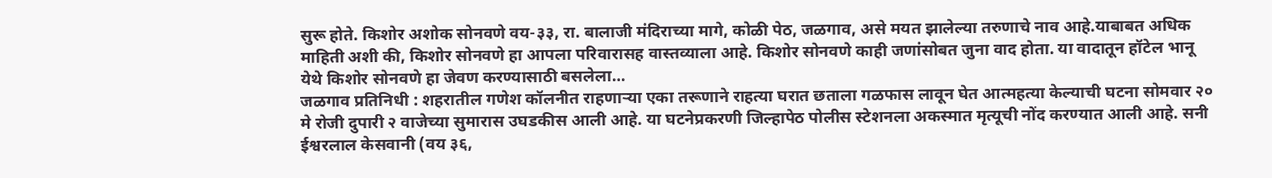सुरू होते. किशोर अशोक सोनवणे वय-३३, रा. बालाजी मंदिराच्या मागे, कोळी पेठ, जळगाव, असे मयत झालेल्या तरुणाचे नाव आहे.याबाबत अधिक माहिती अशी की, किशोर सोनवणे हा आपला परिवारासह वास्तव्याला आहे. किशोर सोनवणे काही जणांसोबत जुना वाद होता. या वादातून हॉटेल भानू येथे किशोर सोनवणे हा जेवण करण्यासाठी बसलेला…
जळगाव प्रतिनिधी : शहरातील गणेश कॉलनीत राहणाऱ्या एका तरूणाने राहत्या घरात छताला गळफास लावून घेत आत्महत्या केल्याची घटना सोमवार २० मे रोजी दुपारी २ वाजेच्या सुमारास उघडकीस आली आहे. या घटनेप्रकरणी जिल्हापेठ पोलीस स्टेशनला अकस्मात मृत्यूची नोंद करण्यात आली आहे. सनी ईश्वरलाल केसवानी (वय ३६,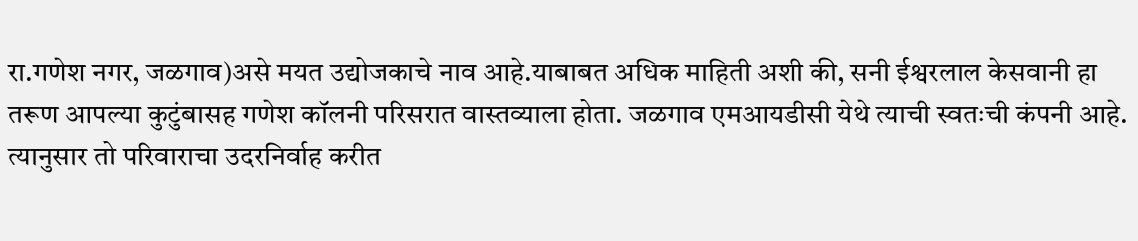रा.गणेश नगर, जळगाव)असे मयत उद्योजकाचे नाव आहे.याबाबत अधिक माहिती अशी की, सनी ईश्वरलाल केसवानी हा तरूण आपल्या कुटुंबासह गणेश कॉलनी परिसरात वास्तव्याला होता. जळगाव एमआयडीसी येथे त्याची स्वतःची कंपनी आहे. त्यानुसार तो परिवाराचा उदरनिर्वाह करीत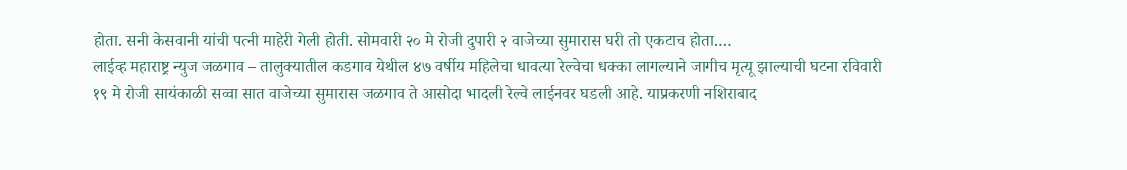होता. सनी केसवानी यांची पत्नी माहेरी गेली होती. सोमवारी २० मे रोजी दुपारी २ वाजेच्या सुमारास घरी तो एकटाच होता.…
लाईव्ह महाराष्ट्र न्युज जळगाव – तालुक्यातील कडगाव येथील ४७ वर्षीय महिलेचा धावत्या रेल्वेचा धक्का लागल्याने जागीच मृत्यू झाल्याची घटना रविवारी १९ मे रोजी सायंकाळी सव्वा सात वाजेच्या सुमारास जळगाव ते आसोदा भादली रेल्वे लाईनवर घडली आहे. याप्रकरणी नशिराबाद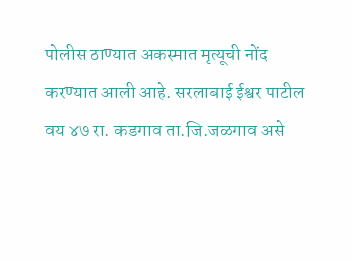पोलीस ठाण्यात अकस्मात मृत्यूची नोंद करण्यात आली आहे. सरलाबाई ईश्वर पाटील वय ४७ रा. कडगाव ता.जि.जळगाव असे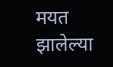मयत झालेल्या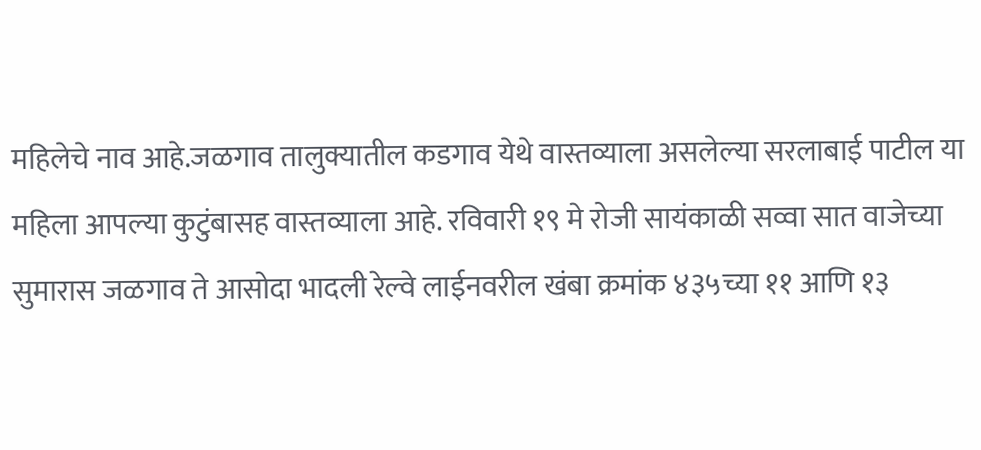महिलेचे नाव आहे.जळगाव तालुक्यातील कडगाव येथे वास्तव्याला असलेल्या सरलाबाई पाटील या महिला आपल्या कुटुंबासह वास्तव्याला आहे. रविवारी १९ मे रोजी सायंकाळी सव्वा सात वाजेच्या सुमारास जळगाव ते आसोदा भादली रेल्वे लाईनवरील खंबा क्रमांक ४३५च्या ११ आणि १३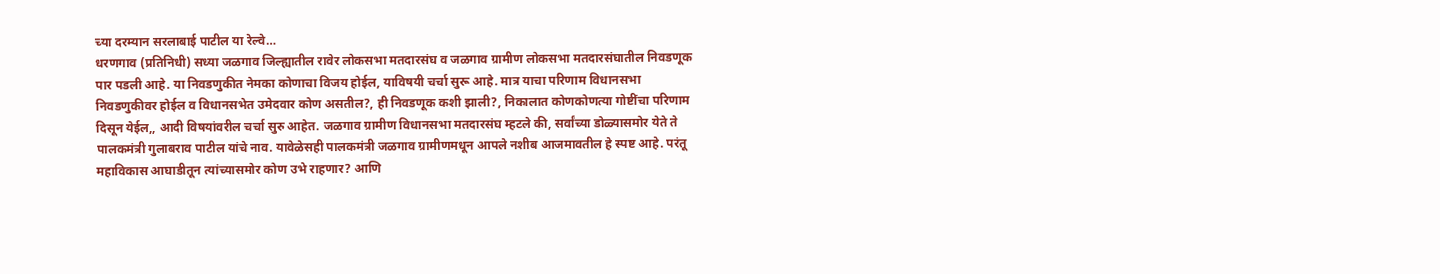च्या दरम्यान सरलाबाई पाटील या रेल्वे…
धरणगाव (प्रतिनिधी) सध्या जळगाव जिल्ह्यातील रावेर लोकसभा मतदारसंघ व जळगाव ग्रामीण लोकसभा मतदारसंघातील निवडणूक पार पडली आहे. या निवडणुकीत नेमका कोणाचा विजय होईल, याविषयी चर्चा सुरू आहे. मात्र याचा परिणाम विधानसभा निवडणुकीवर होईल व विधानसभेत उमेदवार कोण असतील?, ही निवडणूक कशी झाली?, निकालात कोणकोणत्या गोष्टींचा परिणाम दिसून येईल,, आदी विषयांवरील चर्चा सुरु आहेत. जळगाव ग्रामीण विधानसभा मतदारसंघ म्हटले की, सर्वांच्या डोळ्यासमोर येते ते पालकमंत्री गुलाबराव पाटील यांचे नाव. यावेळेसही पालकमंत्री जळगाव ग्रामीणमधून आपले नशीब आजमावतील हे स्पष्ट आहे. परंतू महाविकास आघाडीतून त्यांच्यासमोर कोण उभे राहणार? आणि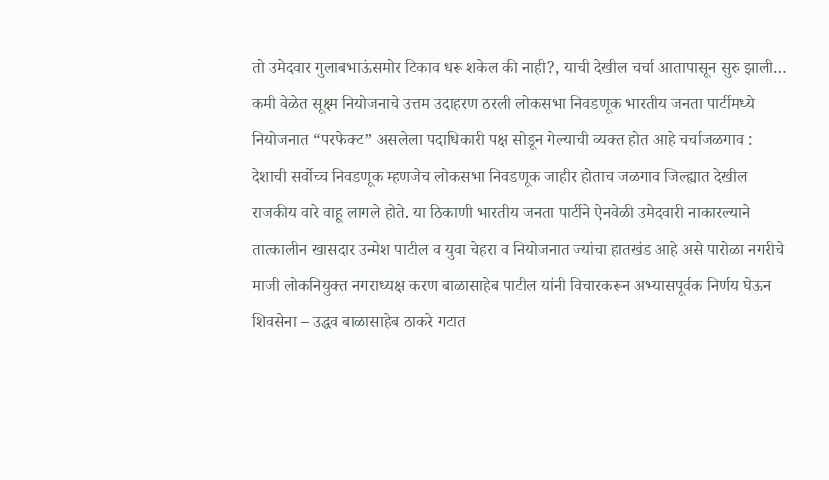तो उमेदवार गुलाबभाऊंसमोर टिकाव धरू शकेल की नाही?, याची देखील चर्चा आतापासून सुरु झाली…
कमी वेळेत सूक्ष्म नियोजनाचे उत्तम उदाहरण ठरली लोकसभा निवडणूक भारतीय जनता पार्टीमध्ये नियोजनात “परफेक्ट” असलेला पदाधिकारी पक्ष सोडून गेल्याची व्यक्त होत आहे चर्चाजळगाव : देशाची सर्वोच्च निवडणूक म्हणजेच लोकसभा निवडणूक जाहीर होताच जळगाव जिल्ह्यात देखील राजकीय वारे वाहू लागले होते. या ठिकाणी भारतीय जनता पार्टीने ऐनवेळी उमेदवारी नाकारल्याने तात्कालीन खासदार उन्मेश पाटील व युवा चेहरा व नियोजनात ज्यांचा हातखंड आहे असे पारोळा नगरीचे माजी लोकनियुक्त नगराध्यक्ष करण बाळासाहेब पाटील यांनी विचारकरून अभ्यासपूर्वक निर्णय घेऊन शिवसेना – उद्धव बाळासाहेब ठाकरे गटात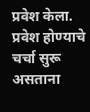प्रवेश केला. प्रवेश होण्याचे चर्चा सुरू असताना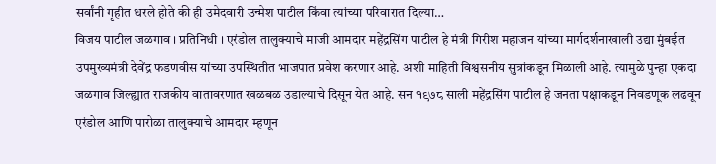सर्वांनी गृहीत धरले होते की ही उमेदवारी उन्मेश पाटील किंवा त्यांच्या परिवारात दिल्या…
विजय पाटील जळगाव । प्रतिनिधी । एरंडोल तालुक्याचे माजी आमदार महेंद्रसिंग पाटील हे मंत्री गिरीश महाजन यांच्या मार्गदर्शनाखाली उद्या मुंबईत उपमुख्यमंत्री देवेंद्र फडणवीस यांच्या उपस्थितीत भाजपात प्रवेश करणार आहे. अशी माहिती विश्वसनीय सुत्रांकडून मिळाली आहे. त्यामुळे पुन्हा एकदा जळगाव जिल्ह्यात राजकीय वातावरणात खळबळ उडाल्याचे दिसून येत आहे. सन १९७८ साली महेंद्रसिंग पाटील हे जनता पक्षाकडून निवडणूक लढवून एरंडोल आणि पारोळा तालुक्याचे आमदार म्हणून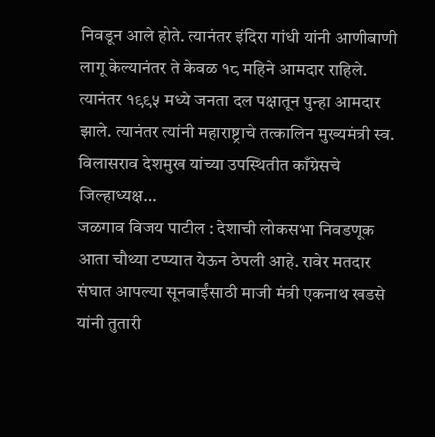निवडून आले होते. त्यानंतर इंदिरा गांधी यांनी आणीबाणी लागू केल्यानंतर ते केवळ १८ महिने आमदार राहिले. त्यानंतर १९९५ मध्ये जनता दल पक्षातून पुन्हा आमदार झाले. त्यानंतर त्यांनी महाराष्ट्राचे तत्कालिन मुख्यमंत्री स्व. विलासराव देशमुख यांच्या उपस्थितीत काँग्रेसचे जिल्हाध्यक्ष…
जळगाव विजय पाटील : देशाची लोकसभा निवडणूक आता चौथ्या टप्प्यात येऊन ठेपली आहे. रावेर मतदार संघात आपल्या सूनबाईंसाठी माजी मंत्री एकनाथ खडसे यांनी तुतारी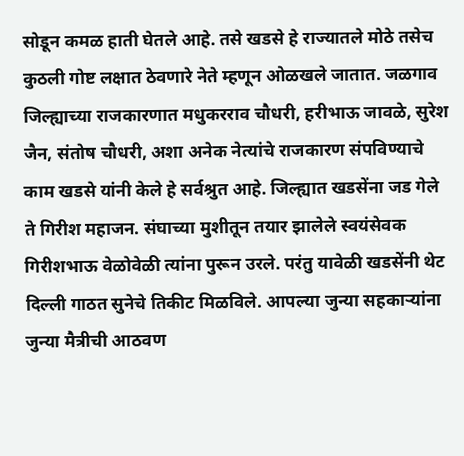सोडून कमळ हाती घेतले आहे. तसे खडसे हे राज्यातले मोठे तसेच कुठली गोष्ट लक्षात ठेवणारे नेते म्हणून ओळखले जातात. जळगाव जिल्ह्याच्या राजकारणात मधुकरराव चौधरी, हरीभाऊ जावळे, सुरेश जैन, संतोष चौधरी, अशा अनेक नेत्यांचे राजकारण संपविण्याचे काम खडसे यांनी केले हे सर्वश्रुत आहे. जिल्ह्यात खडसेंना जड गेले ते गिरीश महाजन. संघाच्या मुशीतून तयार झालेले स्वयंसेवक गिरीशभाऊ वेळोवेळी त्यांना पुरून उरले. परंतु यावेळी खडसेंनी थेट दिल्ली गाठत सुनेचे तिकीट मिळविले. आपल्या जुन्या सहकाऱ्यांना जुन्या मैत्रीची आठवण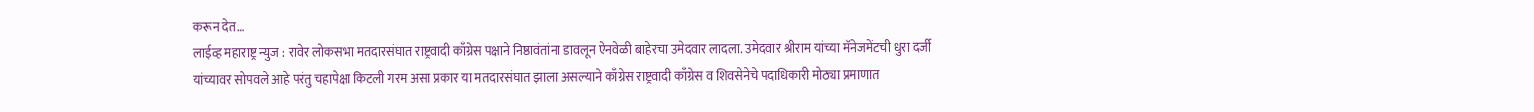करून देत…
लाईव्ह महाराष्ट्र न्युज : रावेर लोकसभा मतदारसंघात राष्ट्रवादी काँग्रेस पक्षाने निष्ठावंतांना डावलून ऐनवेळी बाहेरचा उमेदवार लादला. उमेदवार श्रीराम यांच्या मॅनेजमेंटची धुरा दर्जी यांच्यावर सोपवले आहे परंतु चहापेक्षा किटली गरम असा प्रकार या मतदारसंघात झाला असल्याने काँग्रेस राष्ट्रवादी काँग्रेस व शिवसेनेचे पदाधिकारी मोठ्या प्रमाणात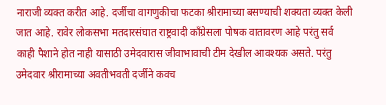नाराजी व्यक्त करीत आहे. दर्जीचा वागणुकीचा फटका श्रीरामाच्या बसण्याची शक्यता व्यक्त केली जात आहे. रावेर लोकसभा मतदारसंघात राष्ट्रवादी काँग्रेसला पोषक वातावरण आहे परंतु सर्व काही पैशाने होत नाही यासाठी उमेदवारास जीवाभावाची टीम देखील आवश्यक असते. परंतु उमेदवार श्रीरामाच्या अवतीभवती दर्जीने कवच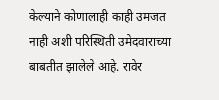केल्याने कोणालाही काही उमजत नाही अशी परिस्थिती उमेदवाराच्या बाबतीत झालेले आहे. रावेर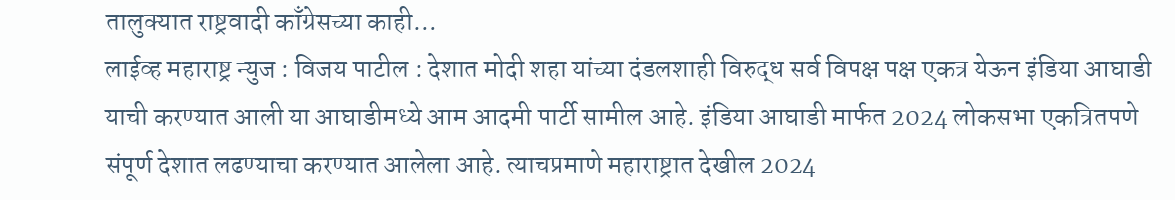तालुक्यात राष्ट्रवादी काँग्रेसच्या काही…
लाईव्ह महाराष्ट्र न्युज : विजय पाटील : देशात मोदी शहा यांच्या दंडलशाही विरुद्ध सर्व विपक्ष पक्ष एकत्र येऊन इंडिया आघाडी याची करण्यात आली या आघाडीमध्ये आम आदमी पार्टी सामील आहे. इंडिया आघाडी मार्फत 2024 लोकसभा एकत्रितपणे संपूर्ण देशात लढण्याचा करण्यात आलेला आहे. त्याचप्रमाणे महाराष्ट्रात देखील 2024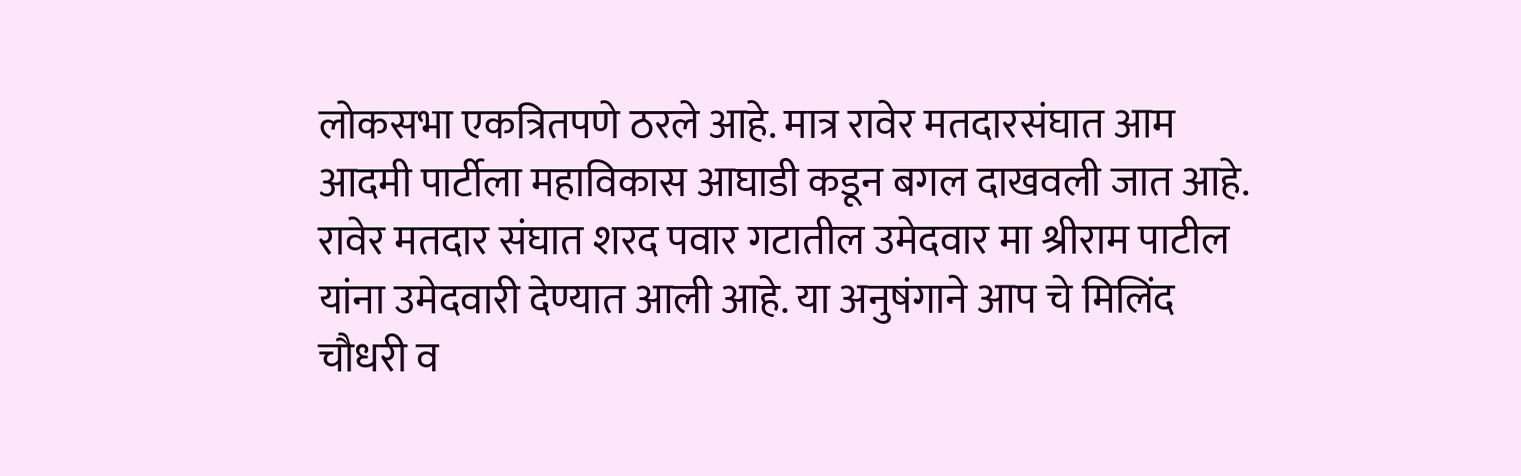लोकसभा एकत्रितपणे ठरले आहे. मात्र रावेर मतदारसंघात आम आदमी पार्टीला महाविकास आघाडी कडून बगल दाखवली जात आहे. रावेर मतदार संघात शरद पवार गटातील उमेदवार मा श्रीराम पाटील यांना उमेदवारी देण्यात आली आहे. या अनुषंगाने आप चे मिलिंद चौधरी व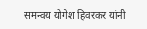समन्वय योगेश हिवरकर यांनी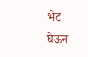भेट घेऊन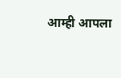आम्ही आपला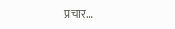प्रचार…